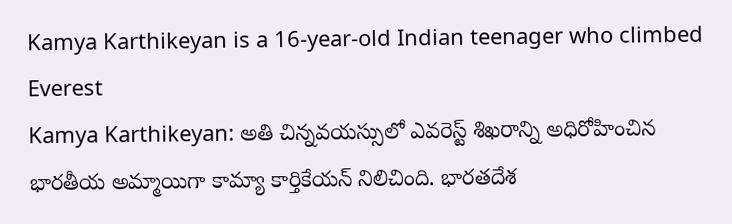Kamya Karthikeyan is a 16-year-old Indian teenager who climbed Everest
Kamya Karthikeyan: అతి చిన్నవయస్సులో ఎవరెస్ట్ శిఖరాన్ని అధిరోహించిన భారతీయ అమ్మాయిగా కామ్యా కార్తికేయన్ నిలిచింది. భారతదేశ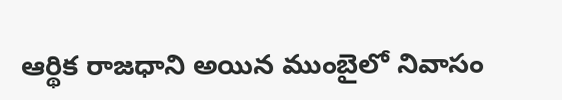ఆర్థిక రాజధాని అయిన ముంబైలో నివాసం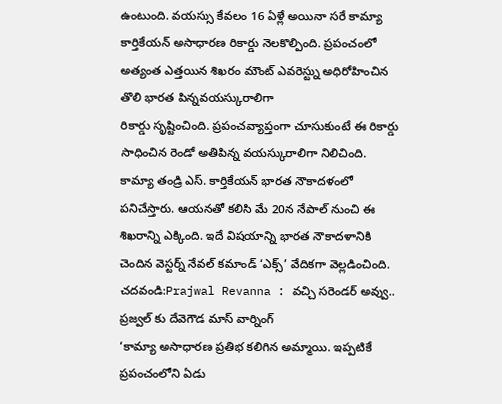ఉంటుంది. వయస్సు కేవలం 16 ఏళ్లే అయినా సరే కామ్యా కార్తికేయన్ అసాధారణ రికార్డు నెలకొల్పింది. ప్రపంచంలో అత్యంత ఎత్తయిన శిఖరం మౌంట్ ఎవరెస్ట్ను అధిరోహించిన తొలి భారత పిన్నవయస్కురాలిగా
రికార్డు సృష్టించింది. ప్రపంచవ్యాప్తంగా చూసుకుంటే ఈ రికార్డు సాధించిన రెండో అతిపిన్న వయస్కురాలిగా నిలిచింది. కామ్యా తండ్రి ఎస్. కార్తికేయన్ భారత నౌకాదళంలో పనిచేస్తారు. ఆయనతో కలిసి మే 20న నేపాల్ నుంచి ఈ శిఖరాన్ని ఎక్కింది. ఇదే విషయాన్ని భారత నౌకాదళానికి చెందిన వెస్టర్న్ నేవల్ కమాండ్ ‘ఎక్స్’ వేదికగా వెల్లడించింది.
చదవండి:Prajwal Revanna : వచ్చి సరెండర్ అవ్వు.. ప్రజ్వల్ కు దేవెగౌడ మాస్ వార్నింగ్
‘కామ్యా అసాధారణ ప్రతిభ కలిగిన అమ్మాయి. ఇప్పటికే ప్రపంచంలోని ఏడు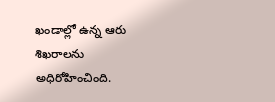ఖండాల్లో ఉన్న ఆరు శిఖరాలను అధిరోహించింది.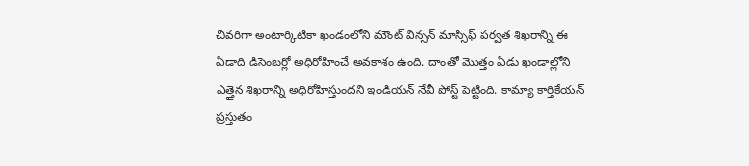చివరిగా అంటార్కిటికా ఖండంలోని మౌంట్ విన్సన్ మాస్సిఫ్ పర్వత శిఖరాన్ని ఈ ఏడాది డిసెంబర్లో అధిరోహించే అవకాశం ఉంది. దాంతో మొత్తం ఏడు ఖండాల్లోని ఎత్తైన శిఖరాన్ని అధిరోహిస్తుందని ఇండియన్ నేవీ పోస్ట్ పెట్టింది. కామ్యా కార్తికేయన్ ప్రస్తుతం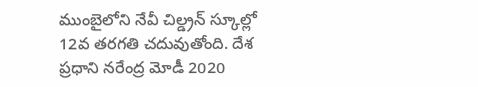ముంబైలోని నేవీ చిల్డ్రన్ స్కూల్లో 12వ తరగతి చదువుతోంది. దేశ ప్రధాని నరేంద్ర మోడీ 2020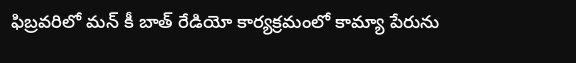ఫిబ్రవరిలో మన్ కీ బాత్ రేడియో కార్యక్రమంలో కామ్యా పేరును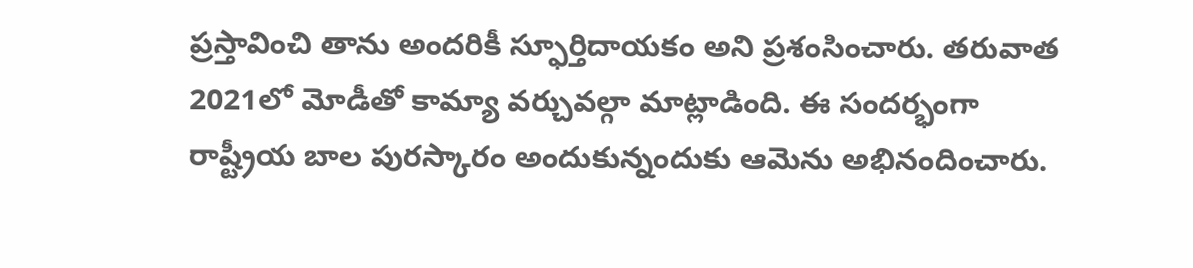ప్రస్తావించి తాను అందరికీ స్ఫూర్తిదాయకం అని ప్రశంసించారు. తరువాత 2021లో మోడీతో కామ్యా వర్చువల్గా మాట్లాడింది. ఈ సందర్భంగా రాష్ట్రీయ బాల పురస్కారం అందుకున్నందుకు ఆమెను అభినందించారు.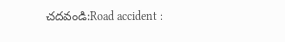చదవండి:Road accident :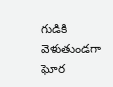గుడికి వెళుతుండగా ఘోర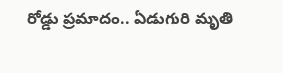రోడ్డు ప్రమాదం.. ఏడుగురి మృతి